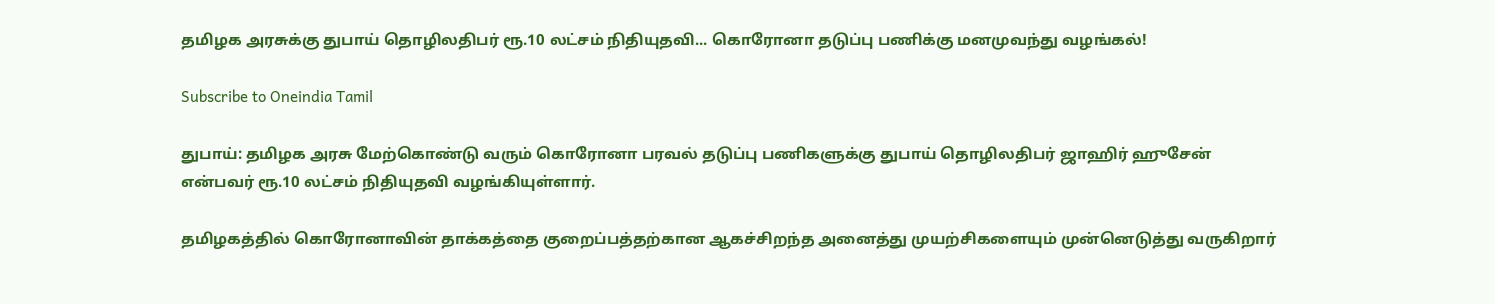தமிழக அரசுக்கு துபாய் தொழிலதிபர் ரூ.10 லட்சம் நிதியுதவி... கொரோனா தடுப்பு பணிக்கு மனமுவந்து வழங்கல்!

Subscribe to Oneindia Tamil

துபாய்: தமிழக அரசு மேற்கொண்டு வரும் கொரோனா பரவல் தடுப்பு பணிகளுக்கு துபாய் தொழிலதிபர் ஜாஹிர் ஹுசேன் என்பவர் ரூ.10 லட்சம் நிதியுதவி வழங்கியுள்ளார்.

தமிழகத்தில் கொரோனாவின் தாக்கத்தை குறைப்பத்தற்கான ஆகச்சிறந்த அனைத்து முயற்சிகளையும் முன்னெடுத்து வருகிறார்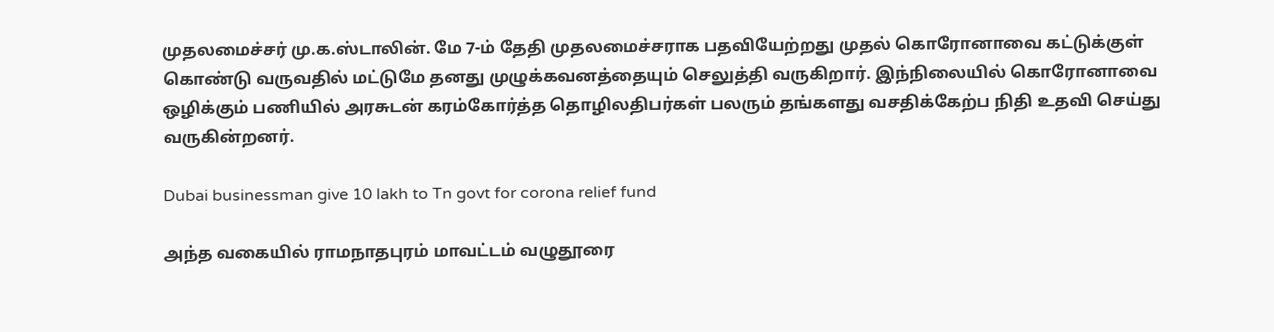முதலமைச்சர் மு.க.ஸ்டாலின். மே 7-ம் தேதி முதலமைச்சராக பதவியேற்றது முதல் கொரோனாவை கட்டுக்குள் கொண்டு வருவதில் மட்டுமே தனது முழுக்கவனத்தையும் செலுத்தி வருகிறார். இந்நிலையில் கொரோனாவை ஒழிக்கும் பணியில் அரசுடன் கரம்கோர்த்த தொழிலதிபர்கள் பலரும் தங்களது வசதிக்கேற்ப நிதி உதவி செய்து வருகின்றனர்.

Dubai businessman give 10 lakh to Tn govt for corona relief fund

அந்த வகையில் ராமநாதபுரம் மாவட்டம் வழுதூரை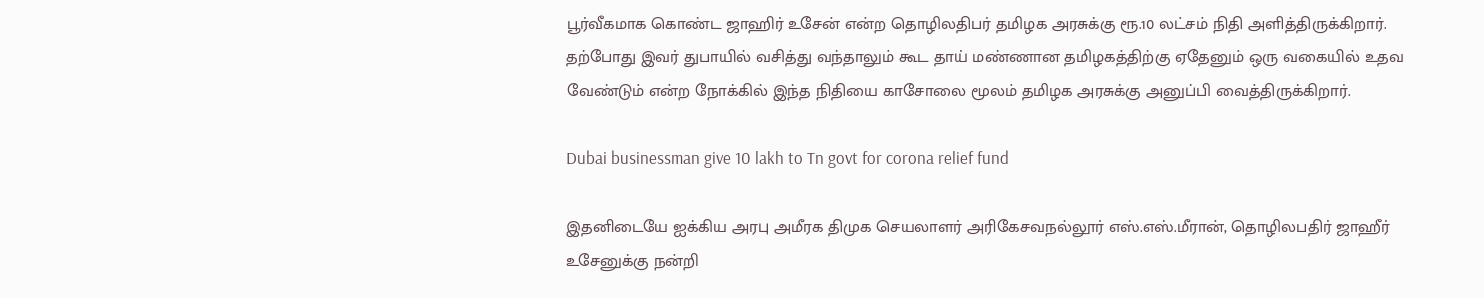பூர்வீகமாக கொண்ட ஜாஹிர் உசேன் என்ற தொழிலதிபர் தமிழக அரசுக்கு ரூ.10 லட்சம் நிதி அளித்திருக்கிறார். தற்போது இவர் துபாயில் வசித்து வந்தாலும் கூட தாய் மண்ணான தமிழகத்திற்கு ஏதேனும் ஒரு வகையில் உதவ வேண்டும் என்ற நோக்கில் இந்த நிதியை காசோலை மூலம் தமிழக அரசுக்கு அனுப்பி வைத்திருக்கிறார்.

Dubai businessman give 10 lakh to Tn govt for corona relief fund

இதனிடையே ஐக்கிய அரபு அமீரக திமுக செயலாளர் அரிகேசவநல்லூர் எஸ்.எஸ்.மீரான், தொழிலபதிர் ஜாஹீர் உசேனுக்கு நன்றி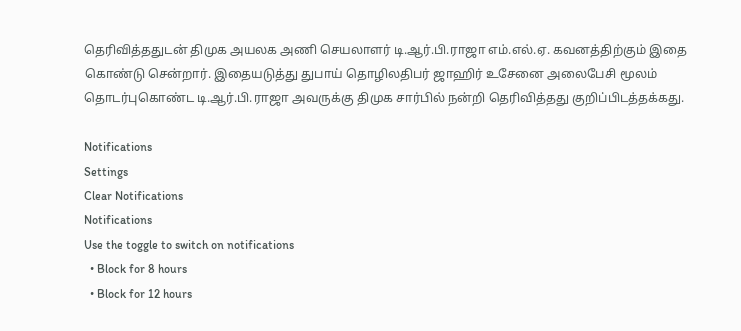தெரிவித்ததுடன் திமுக அயலக அணி செயலாளர் டி.ஆர்.பி.ராஜா எம்.எல்.ஏ. கவனத்திற்கும் இதை கொண்டு சென்றார். இதையடுத்து துபாய் தொழிலதிபர் ஜாஹிர் உசேனை அலைபேசி மூலம் தொடர்புகொண்ட டி.ஆர்.பி.ராஜா அவருக்கு திமுக சார்பில் நன்றி தெரிவித்தது குறிப்பிடத்தக்கது.

Notifications
Settings
Clear Notifications
Notifications
Use the toggle to switch on notifications
  • Block for 8 hours
  • Block for 12 hours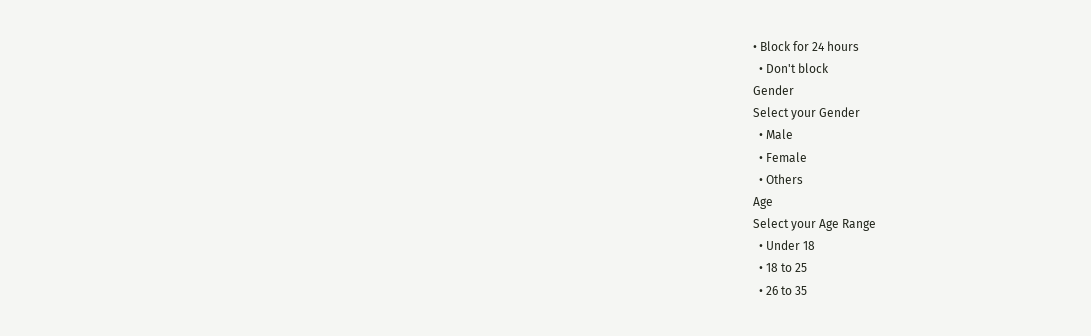• Block for 24 hours
  • Don't block
Gender
Select your Gender
  • Male
  • Female
  • Others
Age
Select your Age Range
  • Under 18
  • 18 to 25
  • 26 to 35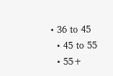• 36 to 45
  • 45 to 55
  • 55+